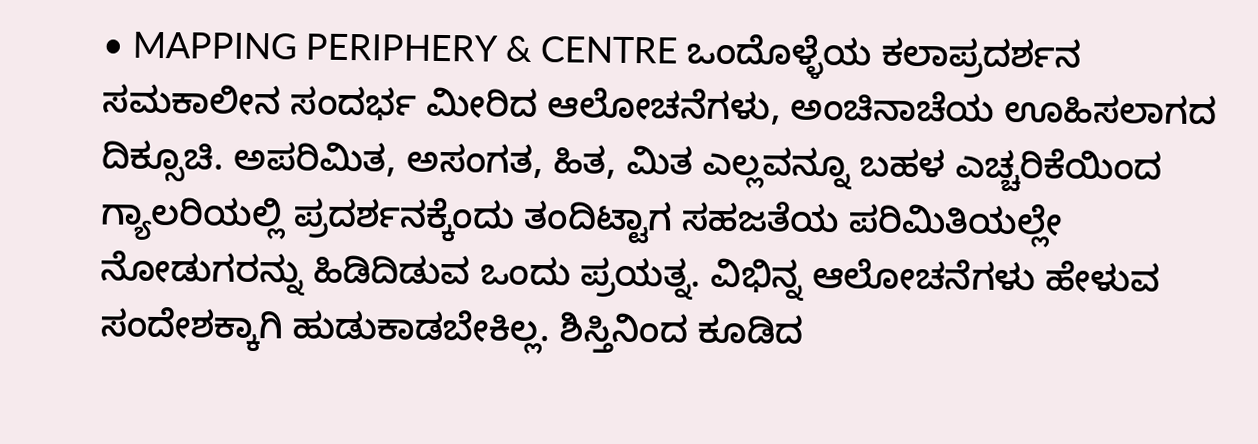• MAPPING PERIPHERY & CENTRE ಒಂದೊಳ್ಳೆಯ ಕಲಾಪ್ರದರ್ಶನ
ಸಮಕಾಲೀನ ಸಂದರ್ಭ ಮೀರಿದ ಆಲೋಚನೆಗಳು, ಅಂಚಿನಾಚೆಯ ಊಹಿಸಲಾಗದ ದಿಕ್ಸೂಚಿ. ಅಪರಿಮಿತ, ಅಸಂಗತ, ಹಿತ, ಮಿತ ಎಲ್ಲವನ್ನೂ ಬಹಳ ಎಚ್ಚರಿಕೆಯಿಂದ ಗ್ಯಾಲರಿಯಲ್ಲಿ ಪ್ರದರ್ಶನಕ್ಕೆಂದು ತಂದಿಟ್ಟಾಗ ಸಹಜತೆಯ ಪರಿಮಿತಿಯಲ್ಲೇ ನೋಡುಗರನ್ನು ಹಿಡಿದಿಡುವ ಒಂದು ಪ್ರಯತ್ನ. ವಿಭಿನ್ನ ಆಲೋಚನೆಗಳು ಹೇಳುವ ಸಂದೇಶಕ್ಕಾಗಿ ಹುಡುಕಾಡಬೇಕಿಲ್ಲ. ಶಿಸ್ತಿನಿಂದ ಕೂಡಿದ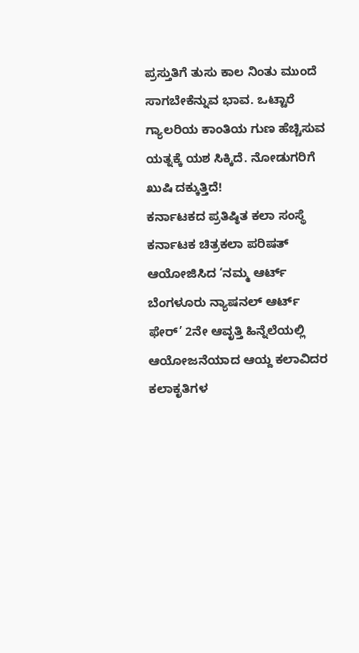ಪ್ರಸ್ತುತಿಗೆ ತುಸು ಕಾಲ ನಿಂತು ಮುಂದೆ ಸಾಗಬೇಕೆನ್ನುವ ಭಾವ. ಒಟ್ಟಾರೆ ಗ್ಯಾಲರಿಯ ಕಾಂತಿಯ ಗುಣ ಹೆಚ್ಚಿಸುವ ಯತ್ನಕ್ಕೆ ಯಶ ಸಿಕ್ಕಿದೆ. ನೋಡುಗರಿಗೆ ಖುಷಿ ದಕ್ಕುತ್ತಿದೆ!
ಕರ್ನಾಟಕದ ಪ್ರತಿಷ್ಠಿತ ಕಲಾ ಸಂಸ್ಥೆ ಕರ್ನಾಟಕ ಚಿತ್ರಕಲಾ ಪರಿಷತ್ ಆಯೋಜಿಸಿದ ‘ನಮ್ಮ ಆರ್ಟ್ ಬೆಂಗಳೂರು ನ್ಯಾಷನಲ್ ಆರ್ಟ್ ಫೇರ್’ 2ನೇ ಆವೃತ್ತಿ ಹಿನ್ನೆಲೆಯಲ್ಲಿ ಆಯೋಜನೆಯಾದ ಆಯ್ದ ಕಲಾವಿದರ ಕಲಾಕೃತಿಗಳ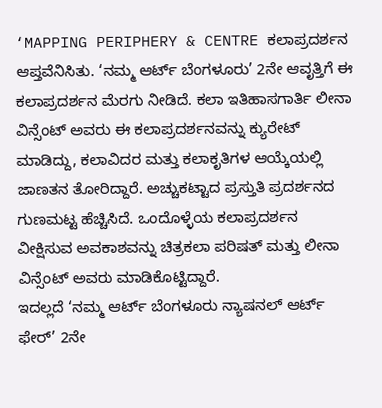‘MAPPING PERIPHERY & CENTRE ಕಲಾಪ್ರದರ್ಶನ ಆಪ್ತವೆನಿಸಿತು. ‘ನಮ್ಮ ಆರ್ಟ್ ಬೆಂಗಳೂರು’ 2ನೇ ಆವೃತ್ತಿಗೆ ಈ ಕಲಾಪ್ರದರ್ಶನ ಮೆರಗು ನೀಡಿದೆ. ಕಲಾ ಇತಿಹಾಸಗಾರ್ತಿ ಲೀನಾ ವಿನ್ಸೆಂಟ್ ಅವರು ಈ ಕಲಾಪ್ರದರ್ಶನವನ್ನು ಕ್ಯುರೇಟ್ ಮಾಡಿದ್ದು, ಕಲಾವಿದರ ಮತ್ತು ಕಲಾಕೃತಿಗಳ ಆಯ್ಕೆಯಲ್ಲಿ ಜಾಣತನ ತೋರಿದ್ದಾರೆ. ಅಚ್ಚುಕಟ್ಟಾದ ಪ್ರಸ್ತುತಿ ಪ್ರದರ್ಶನದ ಗುಣಮಟ್ಟ ಹೆಚ್ಚಿಸಿದೆ. ಒಂದೊಳ್ಳೆಯ ಕಲಾಪ್ರದರ್ಶನ ವೀಕ್ಷಿಸುವ ಅವಕಾಶವನ್ನು ಚಿತ್ರಕಲಾ ಪರಿಷತ್ ಮತ್ತು ಲೀನಾ ವಿನ್ಸೆಂಟ್ ಅವರು ಮಾಡಿಕೊಟ್ಟಿದ್ದಾರೆ.
ಇದಲ್ಲದೆ ‘ನಮ್ಮ ಆರ್ಟ್ ಬೆಂಗಳೂರು ನ್ಯಾಷನಲ್ ಆರ್ಟ್ ಫೇರ್’ 2ನೇ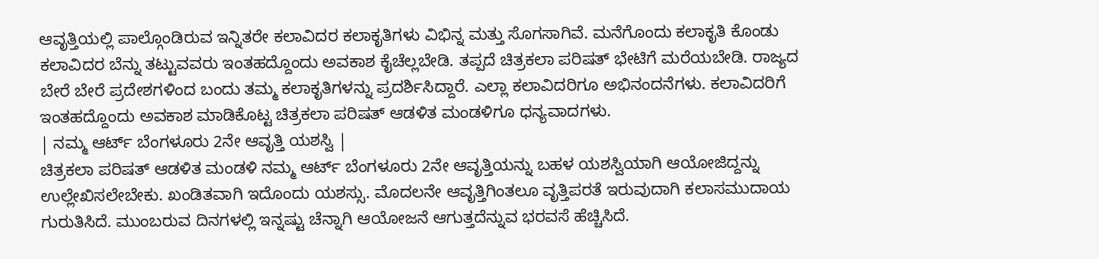ಆವೃತ್ತಿಯಲ್ಲಿ ಪಾಲ್ಗೊಂಡಿರುವ ಇನ್ನಿತರೇ ಕಲಾವಿದರ ಕಲಾಕೃತಿಗಳು ವಿಭಿನ್ನ ಮತ್ತು ಸೊಗಸಾಗಿವೆ. ಮನೆಗೊಂದು ಕಲಾಕೃತಿ ಕೊಂಡು ಕಲಾವಿದರ ಬೆನ್ನು ತಟ್ಟುವವರು ಇಂತಹದ್ದೊಂದು ಅವಕಾಶ ಕೈಚೆಲ್ಲಬೇಡಿ. ತಪ್ಪದೆ ಚಿತ್ರಕಲಾ ಪರಿಷತ್ ಭೇಟಿಗೆ ಮರೆಯಬೇಡಿ. ರಾಜ್ಯದ ಬೇರೆ ಬೇರೆ ಪ್ರದೇಶಗಳಿಂದ ಬಂದು ತಮ್ಮ ಕಲಾಕೃತಿಗಳನ್ನು ಪ್ರದರ್ಶಿಸಿದ್ದಾರೆ. ಎಲ್ಲಾ ಕಲಾವಿದರಿಗೂ ಅಭಿನಂದನೆಗಳು. ಕಲಾವಿದರಿಗೆ ಇಂತಹದ್ದೊಂದು ಅವಕಾಶ ಮಾಡಿಕೊಟ್ಟ ಚಿತ್ರಕಲಾ ಪರಿಷತ್ ಆಡಳಿತ ಮಂಡಳಿಗೂ ಧನ್ಯವಾದಗಳು.
| ನಮ್ಮ ಆರ್ಟ್ ಬೆಂಗಳೂರು 2ನೇ ಆವೃತ್ತಿ ಯಶಸ್ವಿ |
ಚಿತ್ರಕಲಾ ಪರಿಷತ್ ಆಡಳಿತ ಮಂಡಳಿ ನಮ್ಮ ಆರ್ಟ್ ಬೆಂಗಳೂರು 2ನೇ ಆವೃತ್ತಿಯನ್ನು ಬಹಳ ಯಶಸ್ವಿಯಾಗಿ ಆಯೋಜಿದ್ದನ್ನು ಉಲ್ಲೇಖಿಸಲೇಬೇಕು. ಖಂಡಿತವಾಗಿ ಇದೊಂದು ಯಶಸ್ಸು. ಮೊದಲನೇ ಆವೃತ್ತಿಗಿಂತಲೂ ವೃತ್ತಿಪರತೆ ಇರುವುದಾಗಿ ಕಲಾಸಮುದಾಯ ಗುರುತಿಸಿದೆ. ಮುಂಬರುವ ದಿನಗಳಲ್ಲಿ ಇನ್ನಷ್ಟು ಚೆನ್ನಾಗಿ ಆಯೋಜನೆ ಆಗುತ್ತದೆನ್ನುವ ಭರವಸೆ ಹೆಚ್ಚಿಸಿದೆ.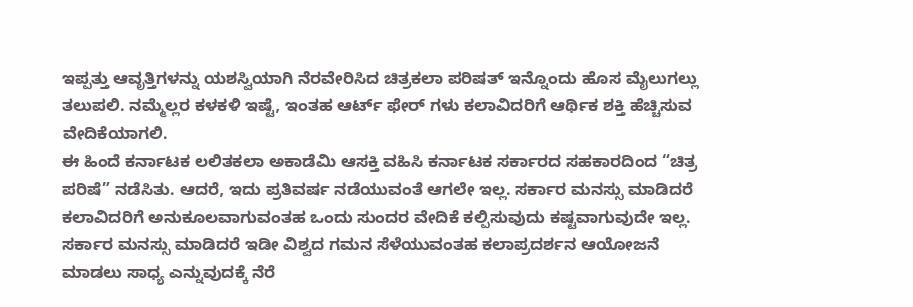ಇಪ್ಪತ್ತು ಆವೃತ್ತಿಗಳನ್ನು ಯಶಸ್ವಿಯಾಗಿ ನೆರವೇರಿಸಿದ ಚಿತ್ರಕಲಾ ಪರಿಷತ್ ಇನ್ನೊಂದು ಹೊಸ ಮೈಲುಗಲ್ಲು ತಲುಪಲಿ. ನಮ್ಮೆಲ್ಲರ ಕಳಕಳಿ ಇಷ್ಟೆ, ಇಂತಹ ಆರ್ಟ್ ಫೇರ್ ಗಳು ಕಲಾವಿದರಿಗೆ ಆರ್ಥಿಕ ಶಕ್ತಿ ಹೆಚ್ಚಿಸುವ ವೇದಿಕೆಯಾಗಲಿ.
ಈ ಹಿಂದೆ ಕರ್ನಾಟಕ ಲಲಿತಕಲಾ ಅಕಾಡೆಮಿ ಆಸಕ್ತಿ ವಹಿಸಿ ಕರ್ನಾಟಕ ಸರ್ಕಾರದ ಸಹಕಾರದಿಂದ “ಚಿತ್ರ ಪರಿಷೆ” ನಡೆಸಿತು. ಆದರೆ, ಇದು ಪ್ರತಿವರ್ಷ ನಡೆಯುವಂತೆ ಆಗಲೇ ಇಲ್ಲ. ಸರ್ಕಾರ ಮನಸ್ಸು ಮಾಡಿದರೆ ಕಲಾವಿದರಿಗೆ ಅನುಕೂಲವಾಗುವಂತಹ ಒಂದು ಸುಂದರ ವೇದಿಕೆ ಕಲ್ಪಿಸುವುದು ಕಷ್ಟವಾಗುವುದೇ ಇಲ್ಲ. ಸರ್ಕಾರ ಮನಸ್ಸು ಮಾಡಿದರೆ ಇಡೀ ವಿಶ್ವದ ಗಮನ ಸೆಳೆಯುವಂತಹ ಕಲಾಪ್ರದರ್ಶನ ಆಯೋಜನೆ ಮಾಡಲು ಸಾಧ್ಯ ಎನ್ನುವುದಕ್ಕೆ ನೆರೆ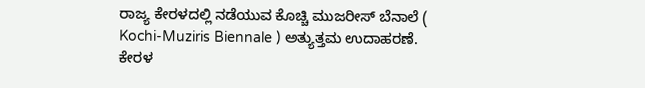ರಾಜ್ಯ ಕೇರಳದಲ್ಲಿ ನಡೆಯುವ ಕೊಚ್ಚಿ ಮುಜರೀಸ್ ಬೆನಾಲೆ ( Kochi-Muziris Biennale ) ಅತ್ಯುತ್ತಮ ಉದಾಹರಣೆ. ಕೇರಳ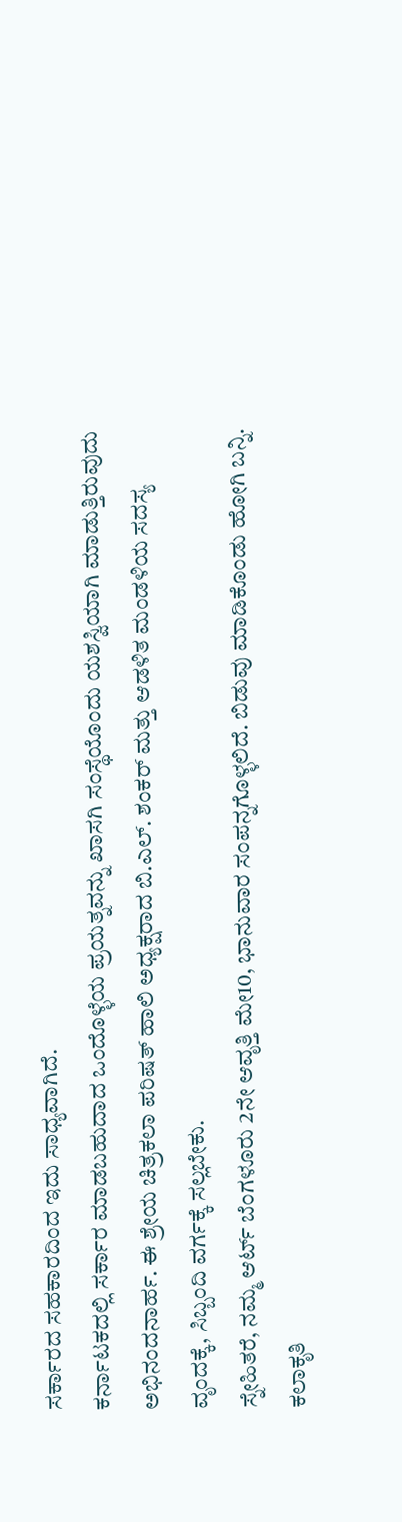ಸರ್ಕಾರದ ಸಹಕಾರದಿಂದ ಇದು ಸಾಧ್ಯವಾಗಿದೆ.
ಕರ್ನಾಟಕದಲ್ಲಿ ಸರ್ಕಾರ ಮಾಡಬಹುದಾದ ಒಂದೊಳ್ಳೆಯ ಪ್ರಯತ್ನವನ್ನು ಖಾಸಗಿ ಸಂಸ್ಥೆಯೊಂದು ಯಶಸ್ವಿಯಾಗಿ ಮಾಡುತ್ತಿರುವುದು ಅಭಿನಂದನಾರ್ಹ. ಈ ಶ್ರೇಯ ಚಿತ್ರಕಲಾ ಪರಿಷತ್ ಹಾಲಿ ಅಧ್ಯಕ್ಷರಾದ ಬಿ.ಎಲ್. ಶಂಕರ್ ಮತ್ತು ಆಡಳಿತ ಮಂಡಳಿಯ ಸದಸ್ಯ ವೃಂದಕ್ಕೆ, ಸಿಬ್ಬಂದಿ ವರ್ಗಕ್ಕೆ ಸಲ್ಲಬೇಕು.
ಸ್ನೇಹಿತರೆ, ನಮ್ಮ ಆರ್ಟ್ ಬೆಂಗಳೂರು 2ನೇ ಆವೃತ್ತಿ ಮೇ10, ಭಾನುವಾರ ಸಂಪನ್ನಗೊಳ್ಳಲಿದೆ. ಬಿಡುವು ಮಾಡಿಕೊಂಡು ಹೋಗಿ ಬನ್ನಿ. ಕಲಾಕೃತಿ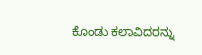ಕೊಂಡು ಕಲಾವಿದರನ್ನು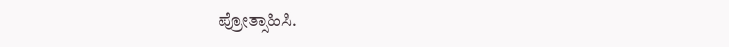ಪ್ರೋತ್ಸಾಹಿಸಿ.